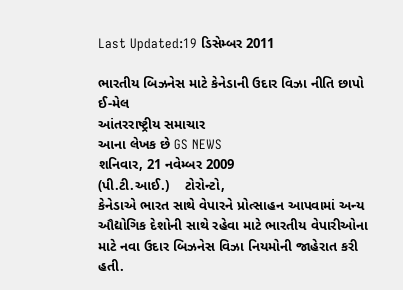Last Updated:19 ડિસેમ્બર 2011

ભારતીય બિઝનેસ માટે કેનેડાની ઉદાર વિઝા નીતિ છાપો ઈ-મેલ
આંતરરાષ્ટ્રીય સમાચાર
આના લેખક છે GS NEWS
શનિવાર, 21 નવેમ્બર 2009
(પી.ટી.આઈ.)    ટોરોન્ટો,
કેનેડાએ ભારત સાથે વેપારને પ્રોત્સાહન આપવામાં અન્ય ઔદ્યોગિક દેશોની સાથે રહેવા માટે ભારતીય વેપારીઓના માટે નવા ઉદાર બિઝનેસ વિઝા નિયમોની જાહેરાત કરી હતી.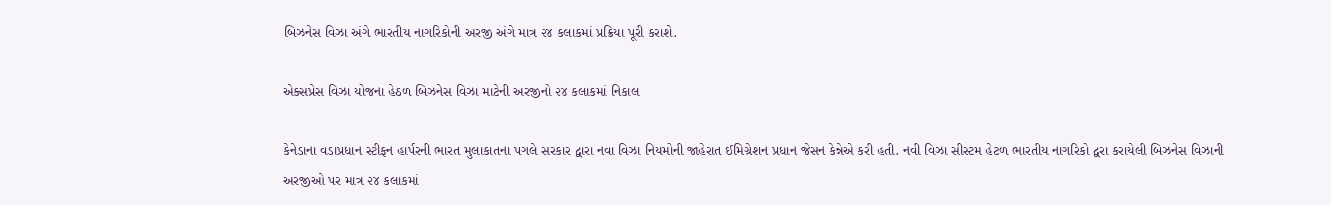બિઝનેસ વિઝા અંગે ભારતીય નાગરિકોની અરજી અંગે માત્ર ૨૪ કલાકમાં પ્રક્રિયા પૂરી કરાશે.

એક્સપ્રેસ વિઝા યોજના હેઠળ બિઝનેસ વિઝા માટેની અરજીનો ૨૪ કલાકમાં નિકાલ

કેનેડાના વડાપ્રધાન સ્ટીફન હાર્પરની ભારત મુલાકાતના પગલે સરકાર દ્વારા નવા વિઝા નિયમોની જાહેરાત ઈમિગ્રેશન પ્રધાન જેસન કેન્નેએ કરી હતી. નવી વિઝા સીસ્ટમ હેટળ ભારતીય નાગરિકો દ્વરા કરાયેલી બિઝનેસ વિઝાની અરજીઓ પર માત્ર ૨૪ કલાકમાં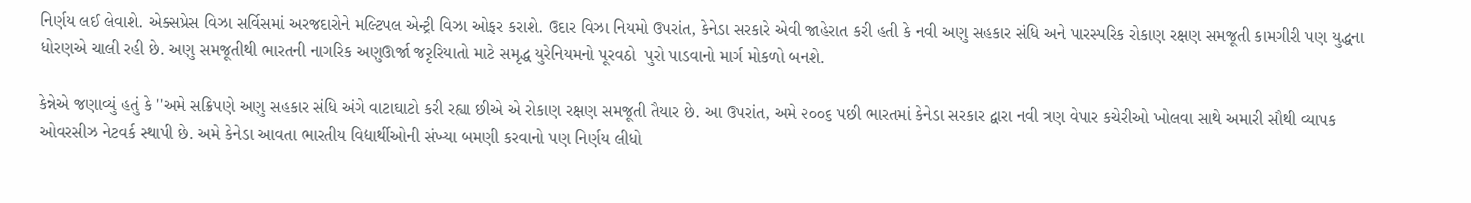નિર્ણય લઈ લેવાશે. એક્સપ્રેસ વિઝા સર્વિસમાં અરજદારોને મલ્ટિપલ એન્ટ્રી વિઝા ઓફર કરાશે. ઉદાર વિઝા નિયમો ઉપરાંત, કેનેડા સરકારે એવી જાહેરાત કરી હતી કે નવી અણુ સહકાર સંધિ અને પારસ્પરિક રોકાણ રક્ષણ સમજૂતી કામગીરી પણ યુદ્ધના ધોરણએ ચાલી રહી છે. અણુ સમજૂતીથી ભારતની નાગરિક અણુઊર્જા જરૃરિયાતો માટે સમૃદ્ધ યુરેનિયમનો પૂરવઠો  પુરો પાડવાનો માર્ગ મોકળો બનશે.

કેન્નેએ જણાવ્યું હતું કે ''અમે સક્રિપણે અણુ સહકાર સંધિ અંગે વાટાઘાટો કરી રહ્યા છીએ એ રોકાણ રક્ષણ સમજૂતી તૈયાર છે. આ ઉપરાંત, અમે ૨૦૦૬ પછી ભારતમાં કેનેડા સરકાર દ્વારા નવી ત્રણ વેપાર કચેરીઓ ખોલવા સાથે અમારી સૌથી વ્યાપક ઓવરસીઝ નેટવર્ક સ્થાપી છે. અમે કેનેડા આવતા ભારતીય વિદ્યાર્થીઓની સંખ્યા બમણી કરવાનો પણ નિર્ણય લીધો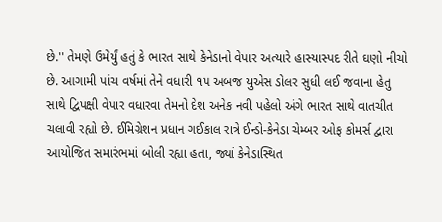છે.'' તેમણે ઉમેર્યું હતું કે ભારત સાથે કેનેડાનો વેપાર અત્યારે હાસ્યાસ્પદ રીતે ઘણો નીચો છે. આગામી પાંચ વર્ષમાં તેને વધારી ૧૫ અબજ યુએસ ડોલર સુધી લઈ જવાના હેતુ સાથે દ્વિપક્ષી વેપાર વધારવા તેમનો દેશ અનેક નવી પહેલો અંગે ભારત સાથે વાતચીત ચલાવી રહ્યો છે. ઈમિગ્રેશન પ્રધાન ગઈકાલ રાત્રે ઈન્ડો-કેનેડા ચેમ્બર ઓફ કોમર્સ દ્વારા આયોજિત સમારંભમાં બોલી રહ્યા હતા, જ્યાં કેનેડાસ્થિત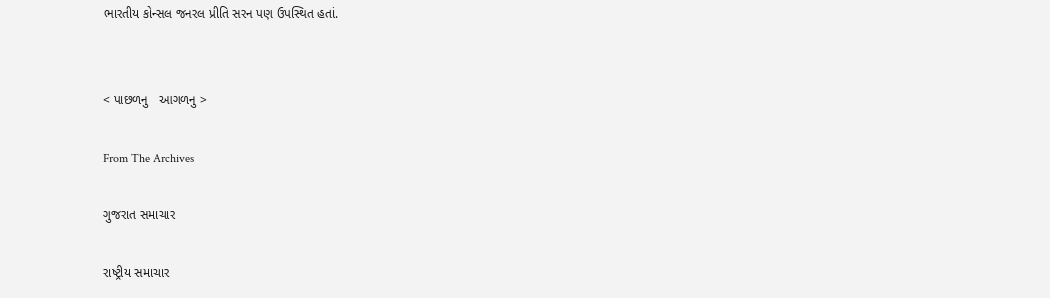ભારતીય કોન્સલ જનરલ પ્રીતિ સરન પણ ઉપસ્થિત હતાં.


< પાછળનુ   આગળનુ >

From The Archives

ગુજરાત સમાચાર

રાષ્ટ્રીય સમાચાર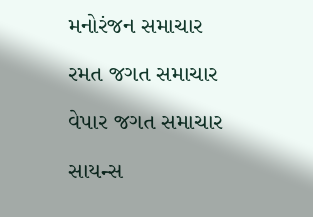મનોરંજન સમાચાર

રમત જગત સમાચાર

વેપાર જગત સમાચાર

સાયન્સ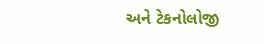અને ટેકનોલોજી